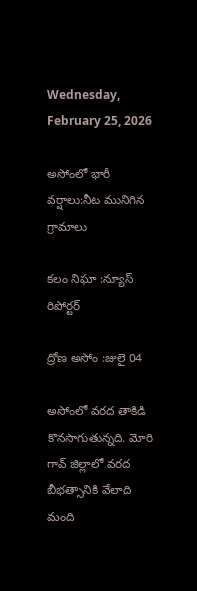Wednesday, February 25, 2026

అసోంలో భారీ వర్షాలు:నీట మునిగిన గ్రామాలు

కలం నిఘా :న్యూస్ రిపోర్టర్

ద్రోణ అసోం :జులై 04

అసోంలో వరద తాకిడి కొనసాగుతున్నది. మోరి గావ్‌ జిల్లాలో వరద బీభత్సానికి వేలాది మంది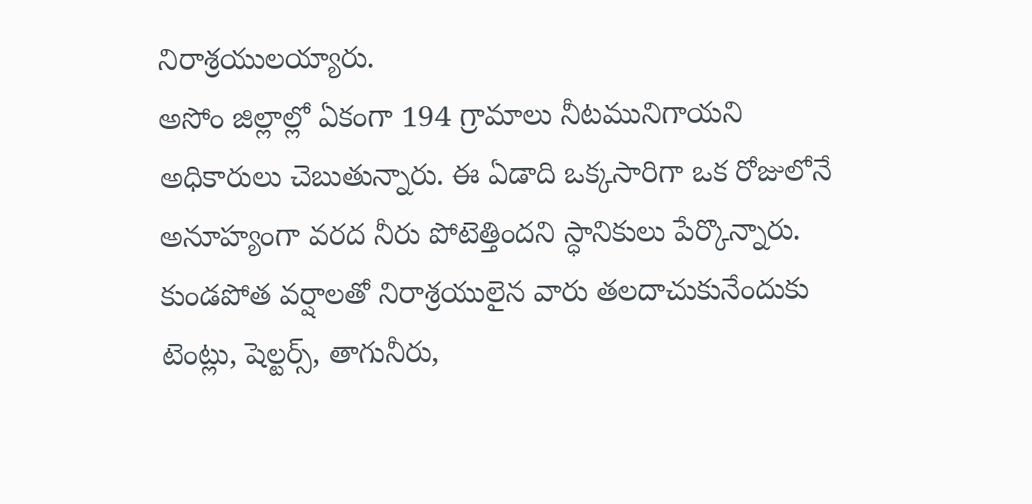నిరాశ్రయులయ్యారు.
అసోం జిల్లాల్లో ఏకంగా 194 గ్రామాలు నీటమునిగాయని అధికారులు చెబుతున్నారు. ఈ ఏడాది ఒక్కసారిగా ఒక రోజులోనే అనూహ్యంగా వరద నీరు పోటెత్తిందని స్ధానికులు పేర్కొన్నారు. కుండపోత వర్షాలతో నిరాశ్రయులైన వారు తలదాచుకునేందుకు టెంట్లు, షెల్టర్స్‌, తాగునీరు,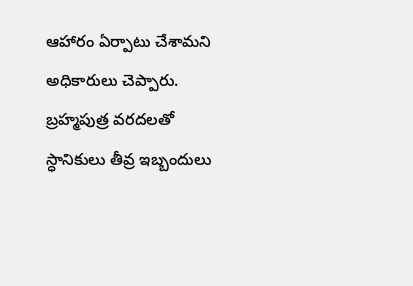ఆహారం ఏర్పాటు చేశామని అధికారులు చెప్పారు.
బ్రహ్మపుత్ర వరదలతో స్ధానికులు తీవ్ర ఇబ్బందులు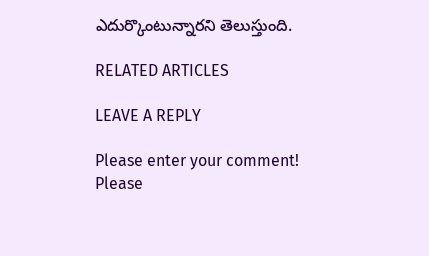ఎదుర్కొంటున్నారని తెలుస్తుంది.

RELATED ARTICLES

LEAVE A REPLY

Please enter your comment!
Please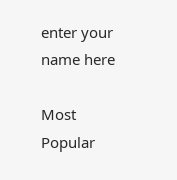enter your name here

Most Popular